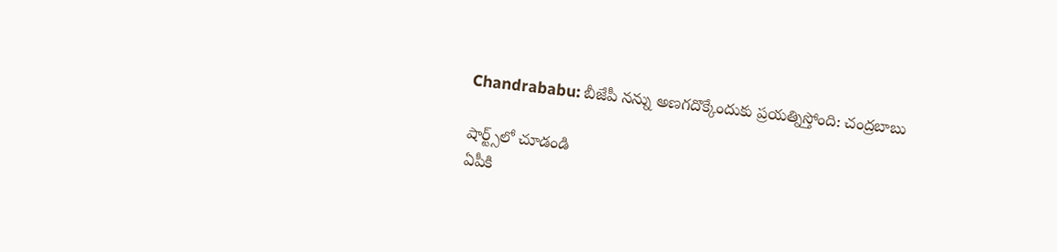Chandrababu: బీజేపీ నన్ను అణగదొక్కేందుకు ప్రయత్నిస్తోంది: చంద్రబాబు

షార్ట్స్‌లో చూడండి
ఏపీకి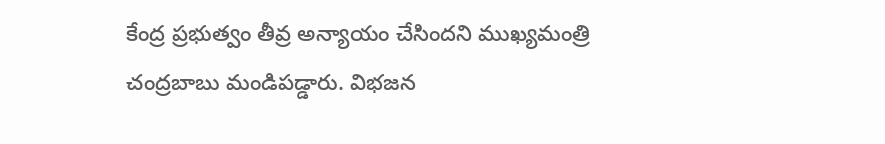కేంద్ర ప్రభుత్వం తీవ్ర అన్యాయం చేసిందని ముఖ్యమంత్రి చంద్రబాబు మండిపడ్డారు. విభజన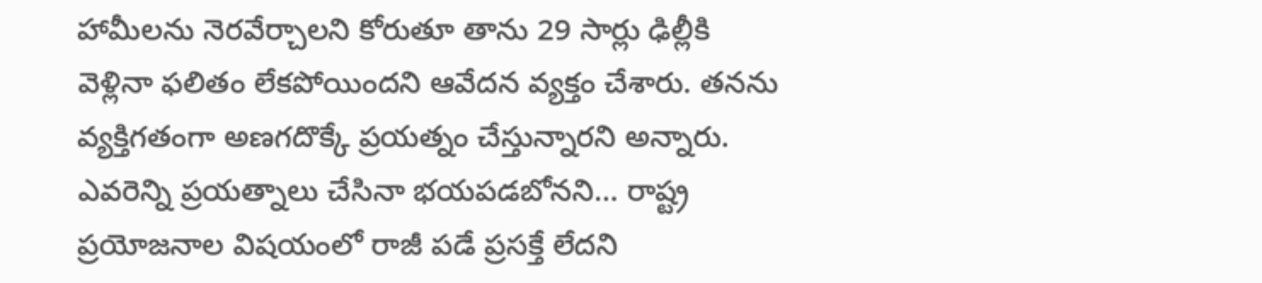హామీలను నెరవేర్చాలని కోరుతూ తాను 29 సార్లు ఢిల్లీకి వెళ్లినా ఫలితం లేకపోయిందని ఆవేదన వ్యక్తం చేశారు. తనను వ్యక్తిగతంగా అణగదొక్కే ప్రయత్నం చేస్తున్నారని అన్నారు. ఎవరెన్ని ప్రయత్నాలు చేసినా భయపడబోనని... రాష్ట్ర ప్రయోజనాల విషయంలో రాజీ పడే ప్రసక్తే లేదని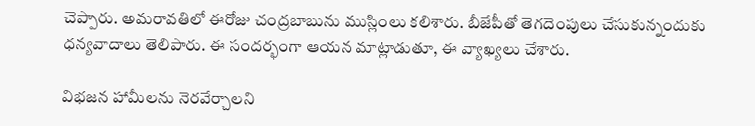చెప్పారు. అమరావతిలో ఈరోజు చంద్రబాబును ముస్లింలు కలిశారు. బీజేపీతో తెగదెంపులు చేసుకున్నందుకు ధన్యవాదాలు తెలిపారు. ఈ సందర్భంగా ఆయన మాట్లాడుతూ, ఈ వ్యాఖ్యలు చేశారు.

విభజన హామీలను నెరవేర్చాలని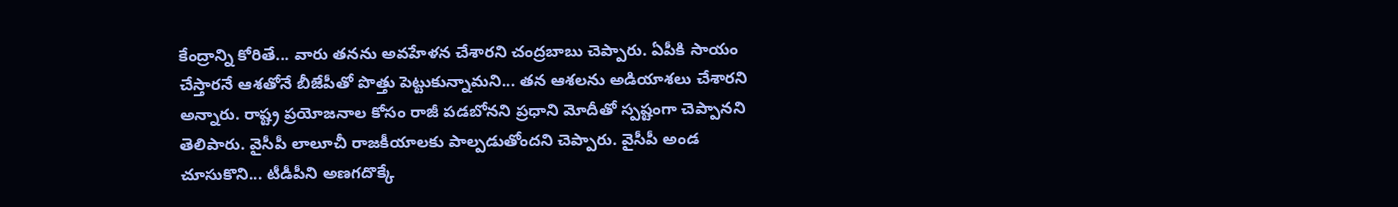కేంద్రాన్ని కోరితే... వారు తనను అవహేళన చేశారని చంద్రబాబు చెప్పారు. ఏపీకి సాయం చేస్తారనే ఆశతోనే బీజేపీతో పొత్తు పెట్టుకున్నామని... తన ఆశలను అడియాశలు చేశారని అన్నారు. రాష్ట్ర ప్రయోజనాల కోసం రాజీ పడబోనని ప్రధాని మోదీతో స్పష్టంగా చెప్పానని తెలిపారు. వైసీపీ లాలూచీ రాజకీయాలకు పాల్పడుతోందని చెప్పారు. వైసీపీ అండ చూసుకొని... టీడీపీని అణగదొక్కే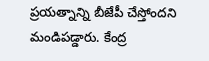ప్రయత్నాన్ని బీజేపీ చేస్తోందని మండిపడ్డారు. కేంద్ర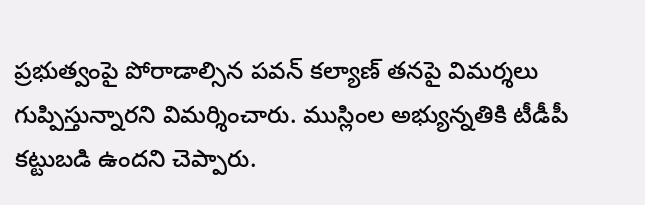ప్రభుత్వంపై పోరాడాల్సిన పవన్ కల్యాణ్ తనపై విమర్శలు గుప్పిస్తున్నారని విమర్శించారు. ముస్లింల అభ్యున్నతికి టీడీపీ కట్టుబడి ఉందని చెప్పారు.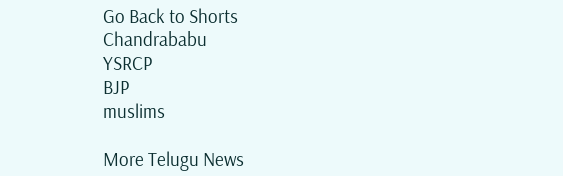Go Back to Shorts
Chandrababu
YSRCP
BJP
muslims

More Telugu News